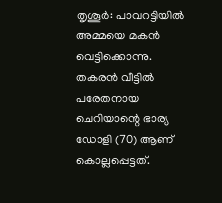തൃശൂർ: പാവറട്ടിയിൽ അമ്മയെ മകൻ വെട്ടിക്കൊന്നു. തകരൻ വീട്ടിൽ പരേതനായ ചെറിയാന്റെ ഭാര്യ ഡോളി (70) ആണ് കൊല്ലപ്പെട്ടത്.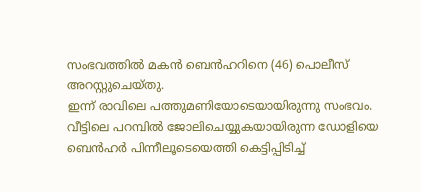സംഭവത്തിൽ മകൻ ബെൻഹറിനെ (46) പൊലീസ് അറസ്റ്റുചെയ്തു.
ഇന്ന് രാവിലെ പത്തുമണിയോടെയായിരുന്നു സംഭവം. വീട്ടിലെ പറമ്പിൽ ജോലിചെയ്യുകയായിരുന്ന ഡോളിയെ ബെൻഹർ പിന്നീലൂടെയെത്തി കെട്ടിപ്പിടിച്ച്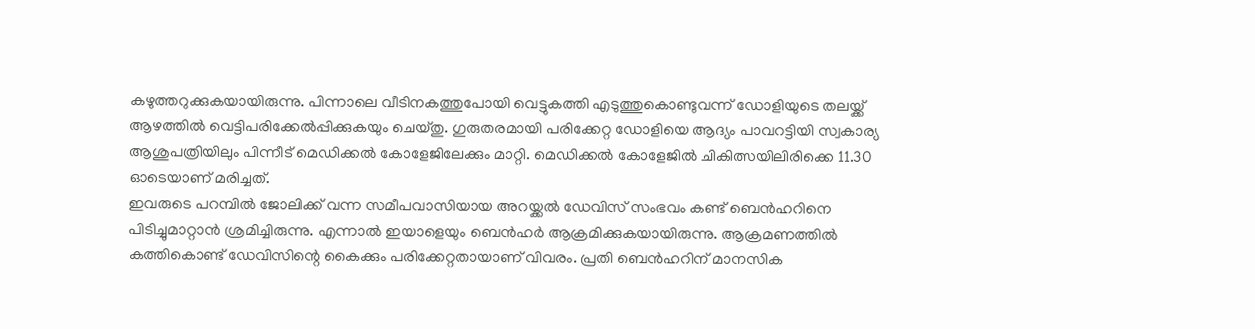കഴുത്തറുക്കുകയായിരുന്നു. പിന്നാലെ വീടിനകത്തുപോയി വെട്ടുകത്തി എടുത്തുകൊണ്ടുവന്ന് ഡോളിയുടെ തലയ്ക്ക് ആഴത്തിൽ വെട്ടിപരിക്കേൽപ്പിക്കുകയും ചെയ്തു. ഗുരുതരമായി പരിക്കേറ്റ ഡോളിയെ ആദ്യം പാവറട്ടിയി സ്വകാര്യ ആശുപത്രിയിലും പിന്നീട് മെഡിക്കൽ കോളേജിലേക്കും മാറ്റി. മെഡിക്കൽ കോളേജിൽ ചികിത്സയിലിരിക്കെ 11.30 ഓടെയാണ് മരിച്ചത്.
ഇവരുടെ പറമ്പിൽ ജോലിക്ക് വന്ന സമീപവാസിയായ അറയ്ക്കൽ ഡേവിസ് സംഭവം കണ്ട് ബെൻഹറിനെ പിടിച്ചുമാറ്റാൻ ശ്രമിച്ചിരുന്നു. എന്നാൽ ഇയാളെയും ബെൻഹർ ആക്രമിക്കുകയായിരുന്നു. ആക്രമണത്തിൽ കത്തികൊണ്ട് ഡേവിസിന്റെ കൈക്കും പരിക്കേറ്റതായാണ് വിവരം. പ്രതി ബെൻഹറിന് മാനസിക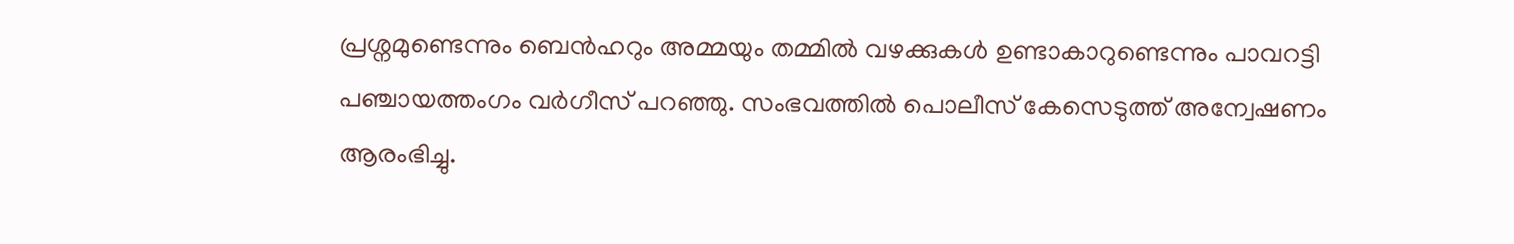പ്രശ്നമുണ്ടെന്നും ബെൻഹറും അമ്മയും തമ്മിൽ വഴക്കുകൾ ഉണ്ടാകാറുണ്ടെന്നും പാവറട്ടി പഞ്ചായത്തംഗം വർഗീസ് പറഞ്ഞു. സംഭവത്തിൽ പൊലീസ് കേസെടുത്ത് അന്വേഷണം ആരംഭിച്ചു.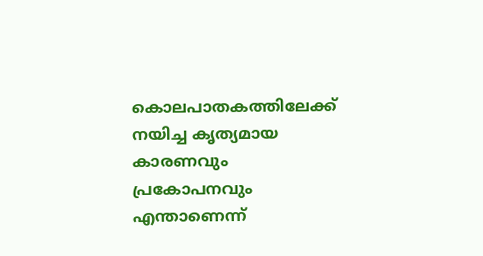കൊലപാതകത്തിലേക്ക് നയിച്ച കൃത്യമായ കാരണവും പ്രകോപനവും എന്താണെന്ന്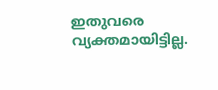ഇതുവരെ വ്യക്തമായിട്ടില്ല.